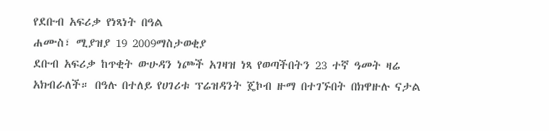የደቡብ አፍሪቃ የነጻነት በዓል
ሐሙስ፣ ሚያዝያ 19 2009ማስታወቂያ
ደቡብ አፍሪቃ ከጥቂት ውሁዳን ነጮች አገዛዝ ነጻ የወጣችበትን 23 ተኛ ዓመት ዛሬ አክብራለች። በዓሉ በተለይ የሀገሪቱ ፕሬዝዳንት ጄኮብ ዙማ በተገኙበት በክዋዙሉ ናታል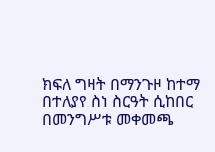ክፍለ ግዛት በማንጉዞ ከተማ በተለያየ ስነ ስርዓት ሲከበር በመንግሥቱ መቀመጫ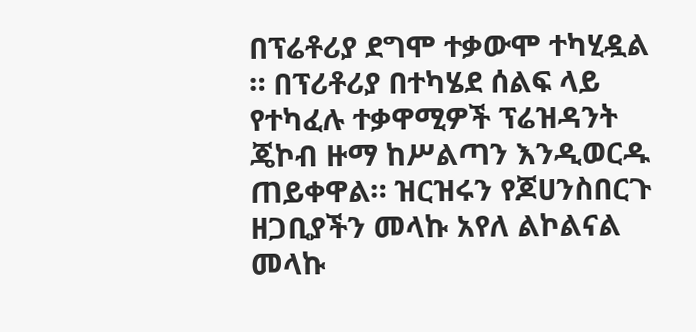በፕሬቶሪያ ደግሞ ተቃውሞ ተካሂዷል ። በፕሪቶሪያ በተካሄደ ሰልፍ ላይ የተካፈሉ ተቃዋሚዎች ፕሬዝዳንት ጄኮብ ዙማ ከሥልጣን እንዲወርዱ ጠይቀዋል። ዝርዝሩን የጆሀንስበርጉ ዘጋቢያችን መላኩ አየለ ልኮልናል
መላኩ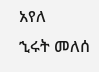አየለ
ኂሩት መለሰ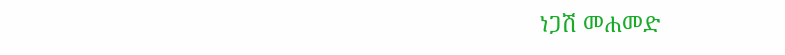ነጋሽ መሐመድ